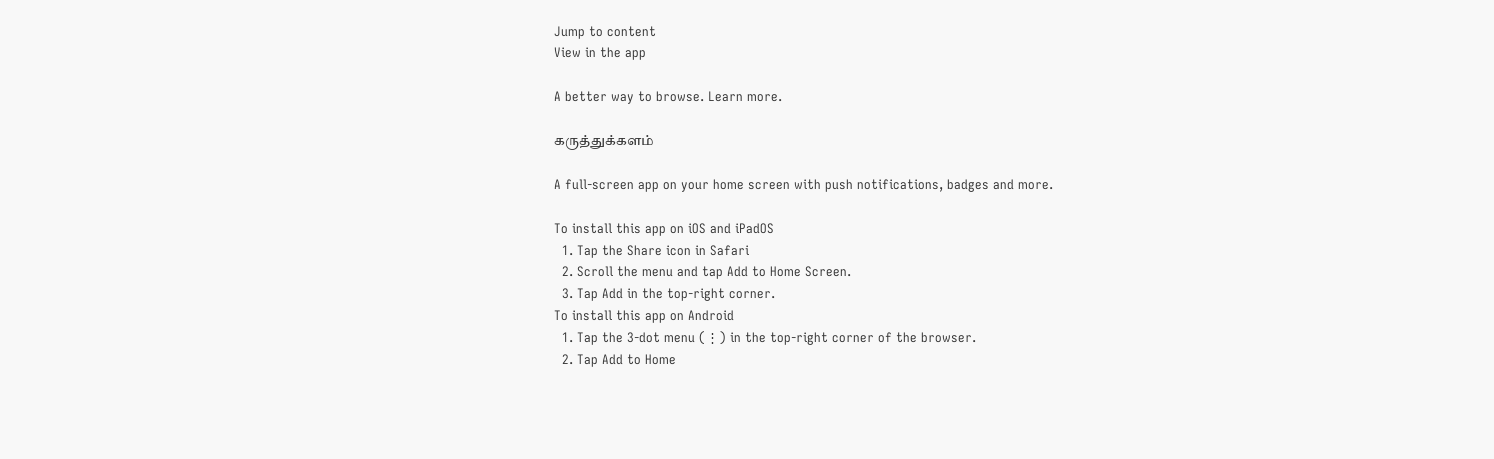Jump to content
View in the app

A better way to browse. Learn more.

கருத்துக்களம்

A full-screen app on your home screen with push notifications, badges and more.

To install this app on iOS and iPadOS
  1. Tap the Share icon in Safari
  2. Scroll the menu and tap Add to Home Screen.
  3. Tap Add in the top-right corner.
To install this app on Android
  1. Tap the 3-dot menu (⋮) in the top-right corner of the browser.
  2. Tap Add to Home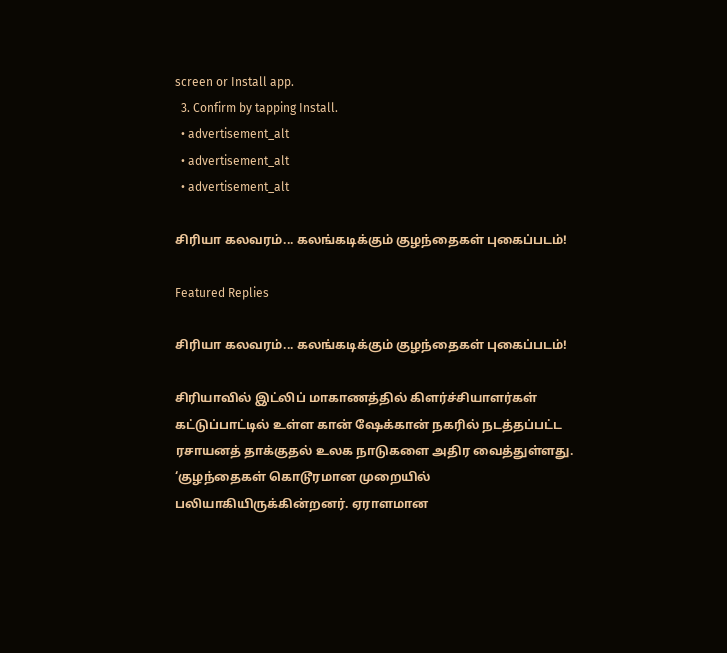screen or Install app.
  3. Confirm by tapping Install.
  • advertisement_alt
  • advertisement_alt
  • advertisement_alt

சிரியா கலவரம்... கலங்கடிக்கும் குழந்தைகள் புகைப்படம்!

Featured Replies

சிரியா கலவரம்... கலங்கடிக்கும் குழந்தைகள் புகைப்படம்!

சிரியாவில் இட்லிப் மாகாணத்தில் கிளர்ச்சியாளர்கள் கட்டுப்பாட்டில் உள்ள கான் ஷேக்கான் நகரில் நடத்தப்பட்ட ரசாயனத் தாக்குதல் உலக நாடுகளை அதிர வைத்துள்ளது. ‘குழந்தைகள் கொடூரமான முறையில் பலியாகியிருக்கின்றனர். ஏராளமான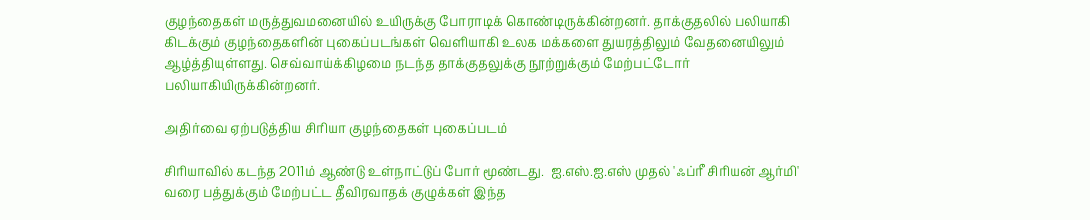குழந்தைகள் மருத்துவமனையில் உயிருக்கு போராடிக் கொண்டிருக்கின்றனர். தாக்குதலில் பலியாகி கிடக்கும் குழந்தைகளின் புகைப்படங்கள் வெளியாகி உலக மக்களை துயரத்திலும் வேதனையிலும் ஆழ்த்தியுள்ளது. செவ்வாய்க்கிழமை நடந்த தாக்குதலுக்கு நூற்றுக்கும் மேற்பட்டோர் பலியாகியிருக்கின்றனர்.

அதிர்வை ஏற்படுத்திய சிரியா குழந்தைகள் புகைப்படம்

சிரியாவில் கடந்த 2011ம் ஆண்டு உள்நாட்டுப் போர் மூண்டது.  ஐ.எஸ்.ஐ.எஸ் முதல் 'ஃப்ரீ சிரியன் ஆர்மி' வரை பத்துக்கும் மேற்பட்ட தீவிரவாதக் குழுக்கள் இந்த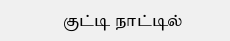குட்டி நாட்டில்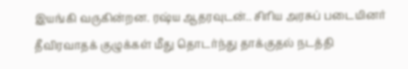இயங்கி வருகின்றன. ரஷ்ய ஆதரவுடன்.. சிரிய அரசுப் படையினர் தீவிரவாதக் குழுக்கள் மீது தொடர்ந்து தாக்குதல் நடத்தி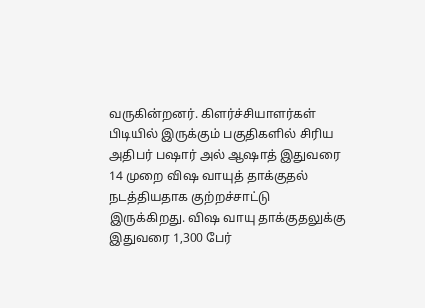வருகின்றனர். கிளர்ச்சியாளர்கள் பிடியில் இருக்கும் பகுதிகளில் சிரிய அதிபர் பஷார் அல் ஆஷாத் இதுவரை 14 முறை விஷ வாயுத் தாக்குதல் நடத்தியதாக குற்றச்சாட்டு இருக்கிறது. விஷ வாயு தாக்குதலுக்கு இதுவரை 1,300 பேர்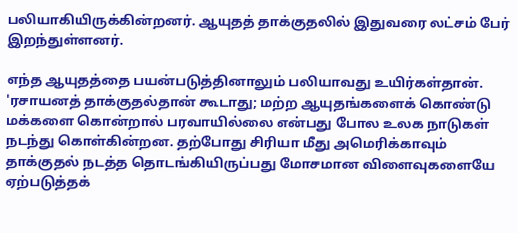பலியாகியிருக்கின்றனர். ஆயுதத் தாக்குதலில் இதுவரை லட்சம் பேர் இறந்துள்ளனர்.

எந்த ஆயுதத்தை பயன்படுத்தினாலும் பலியாவது உயிர்கள்தான். 'ரசாயனத் தாக்குதல்தான் கூடாது; மற்ற ஆயுதங்களைக் கொண்டு மக்களை கொன்றால் பரவாயில்லை என்பது போல உலக நாடுகள் நடந்து கொள்கின்றன. தற்போது சிரியா மீது அமெரிக்காவும் தாக்குதல் நடத்த தொடங்கியிருப்பது மோசமான விளைவுகளையே ஏற்படுத்தக்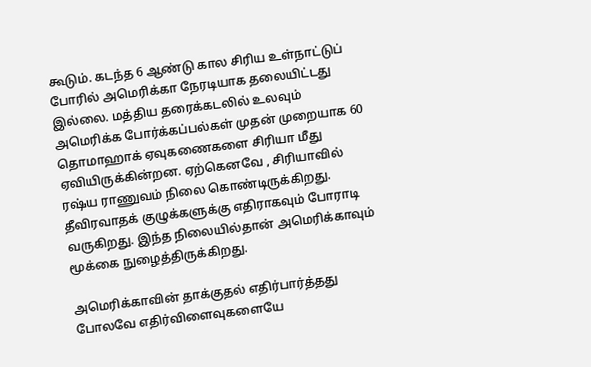கூடும். கடந்த 6 ஆண்டு கால சிரிய உள்நாட்டுப் போரில் அமெரிக்கா நேரடியாக தலையிட்டது இல்லை. மத்திய தரைக்கடலில் உலவும் அமெரிக்க போர்க்கப்பல்கள் முதன் முறையாக 60 தொமாஹாக் ஏவுகணைகளை சிரியா மீது ஏவியிருக்கின்றன. ஏற்கெனவே , சிரியாவில் ரஷ்ய ராணுவம் நிலை கொண்டிருக்கிறது. தீவிரவாதக் குழுக்களுக்கு எதிராகவும் போராடி வருகிறது. இந்த நிலையில்தான் அமெரிக்காவும் மூக்கை நுழைத்திருக்கிறது.

அமெரிக்காவின் தாக்குதல் எதிர்பார்த்தது போலவே எதிர்விளைவுகளையே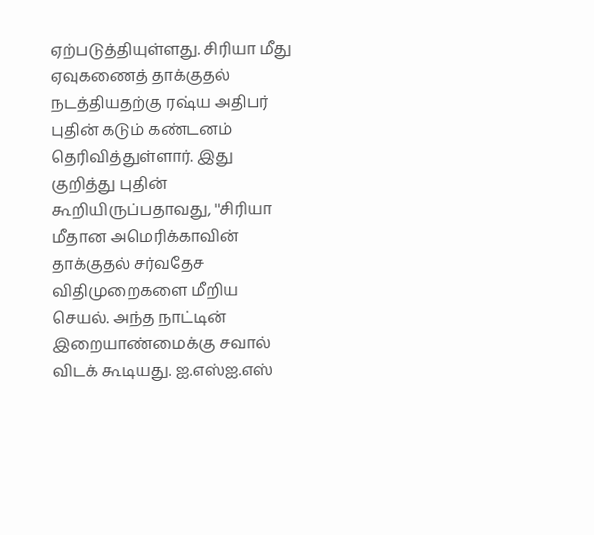ஏற்படுத்தியுள்ளது. சிரியா மீது ஏவுகணைத் தாக்குதல் நடத்தியதற்கு ரஷ்ய அதிபர் புதின் கடும் கண்டனம் தெரிவித்துள்ளார். இது குறித்து புதின் கூறியிருப்பதாவது, ''சிரியா மீதான அமெரிக்காவின் தாக்குதல் சர்வதேச விதிமுறைகளை மீறிய செயல். அந்த நாட்டின் இறையாண்மைக்கு சவால் விடக் கூடியது. ஐ.எஸ்ஐ.எஸ்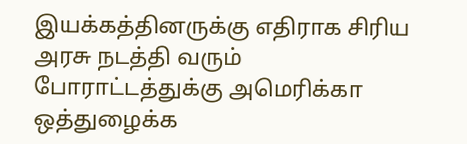இயக்கத்தினருக்கு எதிராக சிரிய அரசு நடத்தி வரும் போராட்டத்துக்கு அமெரிக்கா ஒத்துழைக்க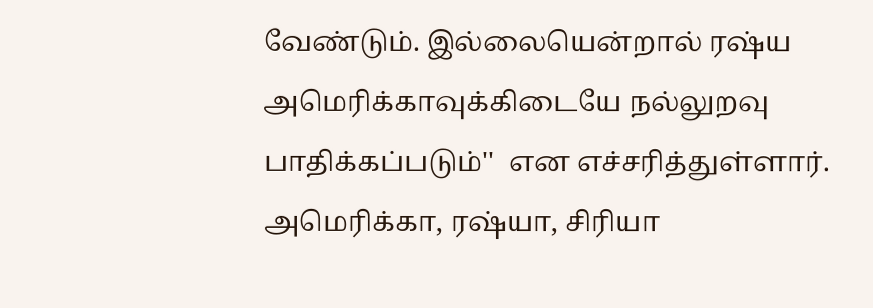வேண்டும். இல்லையென்றால் ரஷ்ய அமெரிக்காவுக்கிடையே நல்லுறவு பாதிக்கப்படும்''  என எச்சரித்துள்ளார். அமெரிக்கா, ரஷ்யா, சிரியா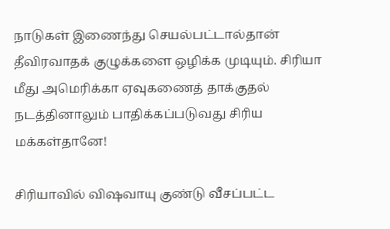நாடுகள் இணைந்து செயல்பட்டால்தான் தீவிரவாதக் குழுக்களை ஒழிக்க முடியும். சிரியா மீது அமெரிக்கா ஏவுகணைத் தாக்குதல் நடத்தினாலும் பாதிக்கப்படுவது சிரிய மக்கள்தானே!

சிரியாவில் விஷவாயு குண்டு வீசப்பட்ட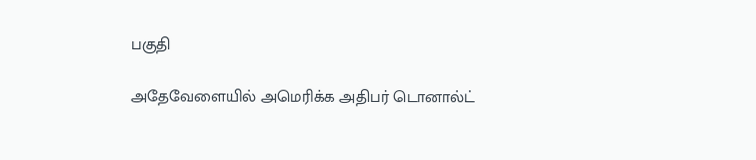பகுதி

அதேவேளையில் அமெரிக்க அதிபர் டொனால்ட்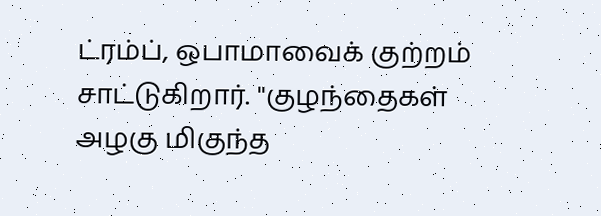ட்ரம்ப், ஒபாமாவைக் குற்றம் சாட்டுகிறார். ''குழந்தைகள் அழகு மிகுந்த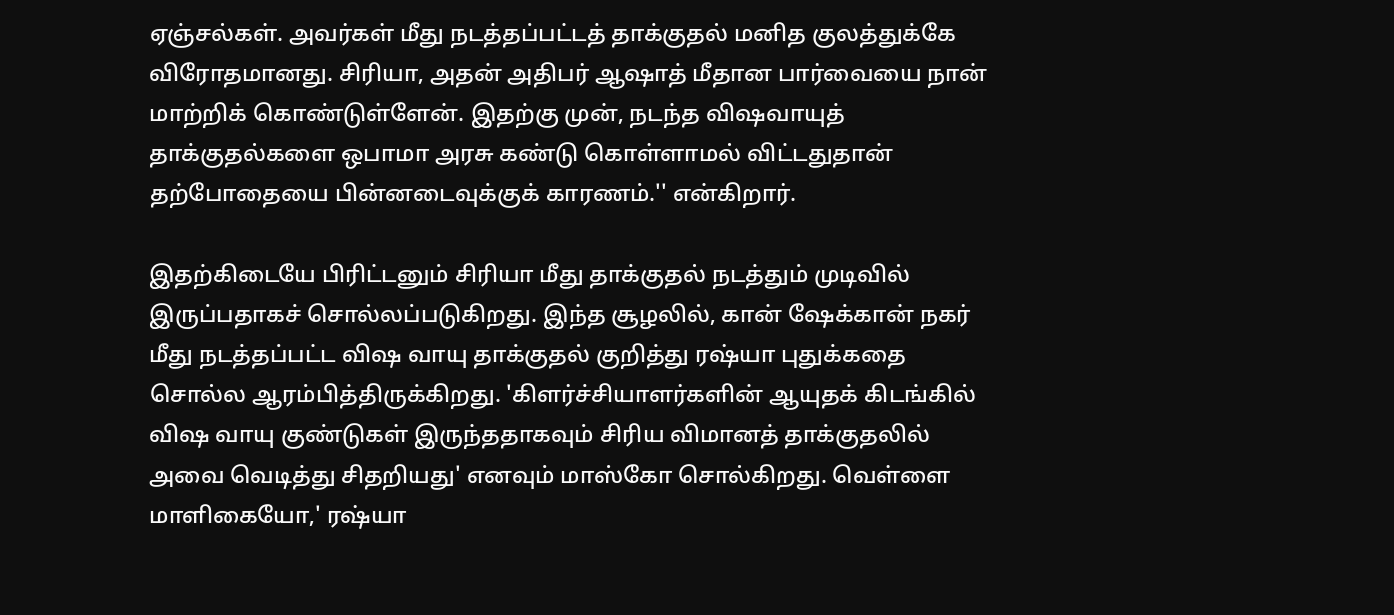ஏஞ்சல்கள். அவர்கள் மீது நடத்தப்பட்டத் தாக்குதல் மனித குலத்துக்கே விரோதமானது. சிரியா, அதன் அதிபர் ஆஷாத் மீதான பார்வையை நான் மாற்றிக் கொண்டுள்ளேன். இதற்கு முன், நடந்த விஷவாயுத் தாக்குதல்களை ஒபாமா அரசு கண்டு கொள்ளாமல் விட்டதுதான் தற்போதையை பின்னடைவுக்குக் காரணம்.'' என்கிறார்.

இதற்கிடையே பிரிட்டனும் சிரியா மீது தாக்குதல் நடத்தும் முடிவில் இருப்பதாகச் சொல்லப்படுகிறது. இந்த சூழலில், கான் ஷேக்கான் நகர் மீது நடத்தப்பட்ட விஷ வாயு தாக்குதல் குறித்து ரஷ்யா புதுக்கதை சொல்ல ஆரம்பித்திருக்கிறது. 'கிளர்ச்சியாளர்களின் ஆயுதக் கிடங்கில் விஷ வாயு குண்டுகள் இருந்ததாகவும் சிரிய விமானத் தாக்குதலில் அவை வெடித்து சிதறியது' எனவும் மாஸ்கோ சொல்கிறது. வெள்ளை மாளிகையோ,' ரஷ்யா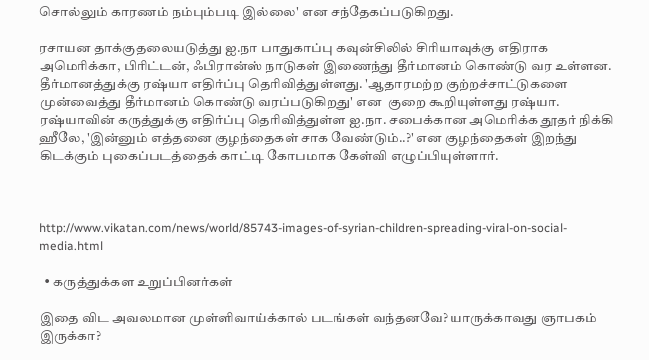சொல்லும் காரணம் நம்பும்படி இல்லை' என சந்தேகப்படுகிறது.

ரசாயன தாக்குதலையடுத்து ஐ.நா பாதுகாப்பு கவுன்சிலில் சிரியாவுக்கு எதிராக அமெரிக்கா, பிரிட்டன், ஃபிரான்ஸ் நாடுகள் இணைந்து தீர்மானம் கொண்டு வர உள்ளன. தீர்மானத்துக்கு ரஷ்யா எதிர்ப்பு தெரிவித்துள்ளது. 'ஆதாரமற்ற குற்றச்சாட்டுகளை முன்வைத்து தீர்மானம் கொண்டு வரப்படுகிறது' என  குறை கூறியுள்ளது ரஷ்யா. ரஷ்யாவின் கருத்துக்கு எதிர்ப்பு தெரிவித்துள்ள ஐ.நா. சபைக்கான அமெரிக்க தூதர் நிக்கி ஹீலே, 'இன்னும் எத்தனை குழந்தைகள் சாக வேண்டும்..?' என குழந்தைகள் இறந்து கிடக்கும் புகைப்படத்தைக் காட்டி கோபமாக கேள்வி எழுப்பியுள்ளார்.



http://www.vikatan.com/news/world/85743-images-of-syrian-children-spreading-viral-on-social-media.html

  • கருத்துக்கள உறுப்பினர்கள்

இதை விட அவலமான முள்ளிவாய்க்கால் படங்கள் வந்தனவே? யாருக்காவது ஞாபகம் இருக்கா?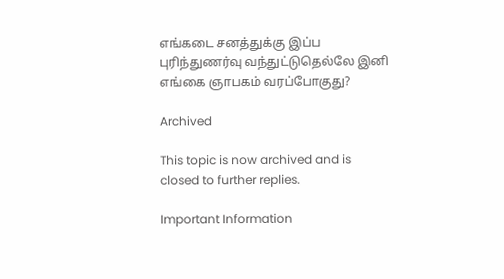எங்கடை சனத்துக்கு இப்ப புரிந்துணர்வு வந்துட்டுதெல்லே இனி எங்கை ஞாபகம் வரப்போகுது?

Archived

This topic is now archived and is closed to further replies.

Important Information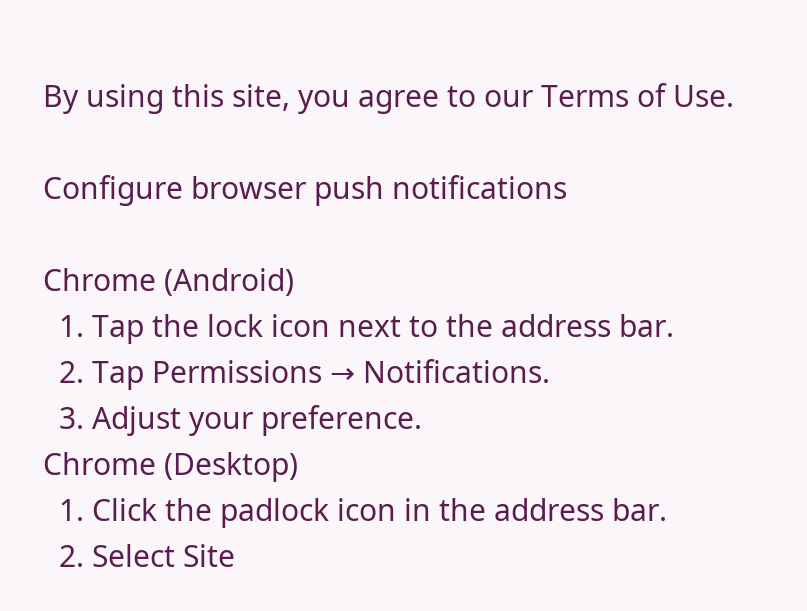By using this site, you agree to our Terms of Use.

Configure browser push notifications

Chrome (Android)
  1. Tap the lock icon next to the address bar.
  2. Tap Permissions → Notifications.
  3. Adjust your preference.
Chrome (Desktop)
  1. Click the padlock icon in the address bar.
  2. Select Site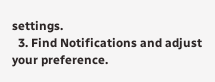settings.
  3. Find Notifications and adjust your preference.